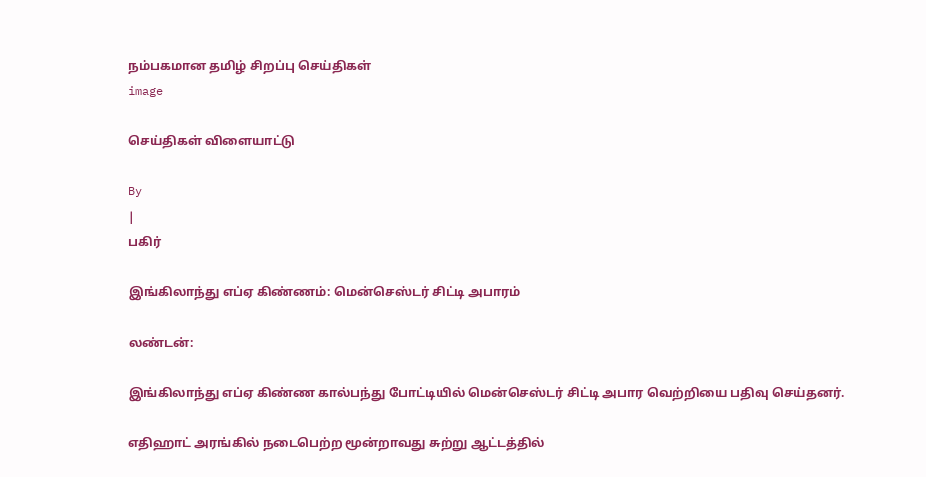நம்பகமான தமிழ் சிறப்பு செய்திகள்
image

செய்திகள் விளையாட்டு

By
|
பகிர்

இங்கிலாந்து எப்ஏ கிண்ணம்: மென்செஸ்டர் சிட்டி அபாரம்

லண்டன்:

இங்கிலாந்து எப்ஏ கிண்ண கால்பந்து போட்டியில் மென்செஸ்டர் சிட்டி அபார வெற்றியை பதிவு செய்தனர்.

எதிஹாட் அரங்கில் நடைபெற்ற மூன்றாவது சுற்று ஆட்டத்தில்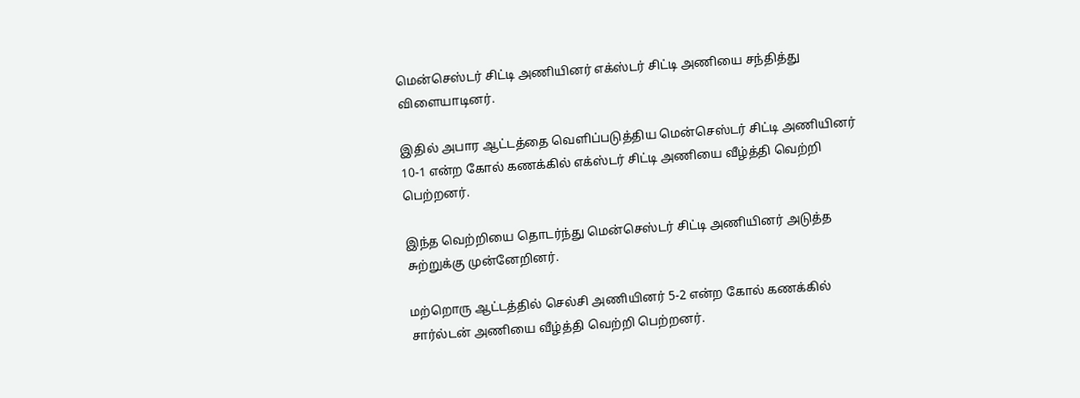மென்செஸ்டர் சிட்டி அணியினர் எக்ஸ்டர் சிட்டி அணியை சந்தித்து விளையாடினர்.

இதில் அபார ஆட்டத்தை வெளிப்படுத்திய மென்செஸ்டர் சிட்டி அணியினர் 10-1 என்ற கோல் கணக்கில் எக்ஸ்டர் சிட்டி அணியை வீழ்த்தி வெற்றி பெற்றனர்.

இந்த வெற்றியை தொடர்ந்து மென்செஸ்டர் சிட்டி அணியினர் அடுத்த சுற்றுக்கு முன்னேறினர்.

மற்றொரு ஆட்டத்தில் செல்சி அணியினர் 5-2 என்ற கோல் கணக்கில் சார்ல்டன் அணியை வீழ்த்தி வெற்றி பெற்றனர்.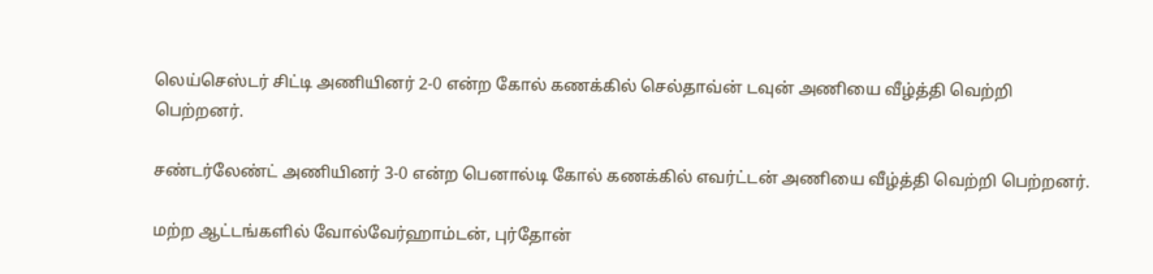லெய்செஸ்டர் சிட்டி அணியினர் 2-0 என்ற கோல் கணக்கில் செல்தாவ்ன் டவுன் அணியை வீழ்த்தி வெற்றி பெற்றனர்.

சண்டர்லேண்ட் அணியினர் 3-0 என்ற பெனால்டி கோல் கணக்கில் எவர்ட்டன் அணியை வீழ்த்தி வெற்றி பெற்றனர்.

மற்ற ஆட்டங்களில் வோல்வேர்ஹாம்டன், புர்தோன்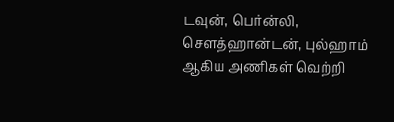டவுன், பெர்ன்லி, சௌத்ஹான்டன், புல்ஹாம் ஆகிய அணிகள் வெற்றி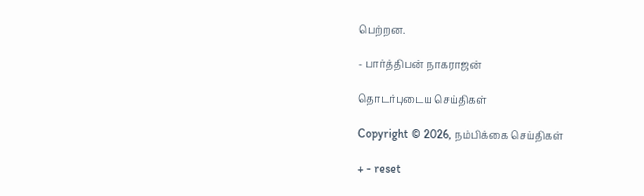பெற்றன.

- பார்த்திபன் நாகராஜன்

தொடர்புடைய செய்திகள்

Copyright © 2026, நம்பிக்கை செய்திகள்

+ - reset